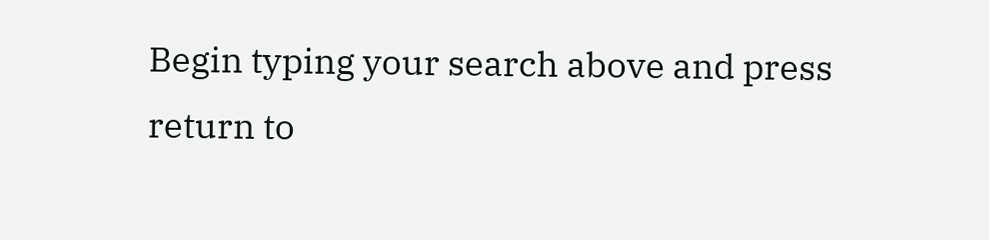Begin typing your search above and press return to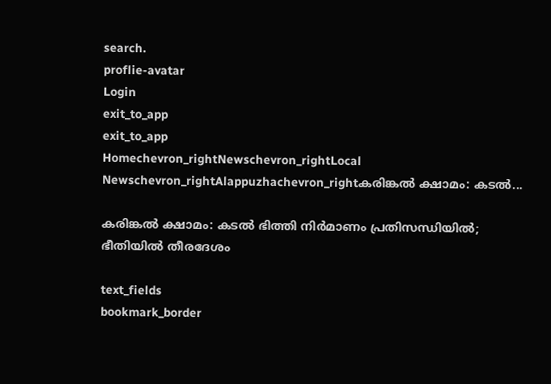search.
proflie-avatar
Login
exit_to_app
exit_to_app
Homechevron_rightNewschevron_rightLocal Newschevron_rightAlappuzhachevron_rightകരിങ്കൽ ക്ഷാമം: കടൽ...

കരിങ്കൽ ക്ഷാമം: കടൽ ഭിത്തി നിർമാണം പ്രതിസന്ധിയിൽ; ഭീതിയിൽ തീരദേശം

text_fields
bookmark_border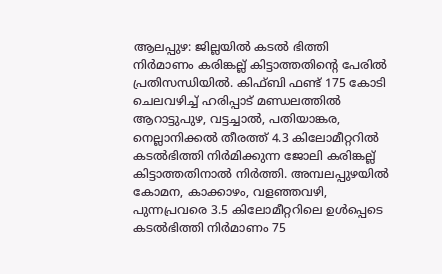ആലപ്പുഴ: ജില്ലയിൽ കടൽ ഭിത്തി നിർമാണം കരിങ്കല്ല് കിട്ടാത്തതിന്റെ പേരിൽ പ്രതിസന്ധിയിൽ. കിഫ്ബി ഫണ്ട് 175 കോടി ചെലവഴിച്ച് ഹരിപ്പാട് മണ്ഡലത്തിൽ ആറാട്ടുപുഴ, വട്ടച്ചാൽ, പതിയാങ്കര, നെല്ലാനിക്കൽ തീരത്ത് 4.3 കിലോമീറ്ററിൽ കടൽഭിത്തി നിർമിക്കുന്ന ജോലി കരിങ്കല്ല് കിട്ടാത്തതിനാൽ നിർത്തി. അമ്പലപ്പുഴയിൽ കോമന, കാക്കാഴം, വളഞ്ഞവഴി, പുന്നപ്രവരെ 3.5 കിലോമീറ്ററിലെ ഉൾപ്പെടെ കടൽഭിത്തി നിർമാണം 75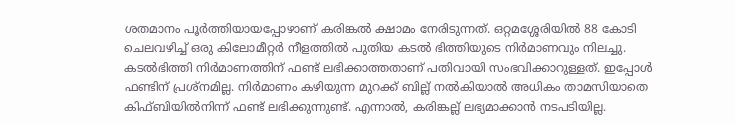ശതമാനം പൂർത്തിയായപ്പോഴാണ് കരിങ്കൽ ക്ഷാമം നേരിടുന്നത്. ഒറ്റമശ്ശേരിയിൽ 88 കോടി ചെലവഴിച്ച് ഒരു കിലോമീറ്റർ നീളത്തിൽ പുതിയ കടൽ ഭിത്തിയുടെ നിർമാണവും നിലച്ചു. കടൽഭിത്തി നിർമാണത്തിന് ഫണ്ട് ലഭിക്കാത്തതാണ് പതിവായി സംഭവിക്കാറുള്ളത്. ഇപ്പോൾ ഫണ്ടിന് പ്രശ്നമില്ല. നിർമാണം കഴിയുന്ന മുറക്ക് ബില്ല് നൽകിയാൽ അധികം താമസിയാതെ കിഫ്ബിയിൽനിന്ന് ഫണ്ട് ലഭിക്കുന്നുണ്ട്. എന്നാൽ, കരിങ്കല്ല് ലഭ്യമാക്കാൻ നടപടിയില്ല.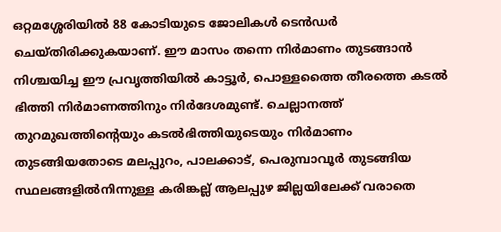ഒറ്റമശ്ശേരിയിൽ 88 കോടിയുടെ ജോലികൾ ടെൻഡർ ചെയ്തിരിക്കുകയാണ്. ഈ മാസം തന്നെ നിർമാണം തുടങ്ങാൻ നിശ്ചയിച്ച ഈ പ്രവൃത്തിയിൽ കാട്ടൂർ, പൊള്ളത്തൈ തീരത്തെ കടൽ ഭിത്തി നിർമാണത്തിനും നിർദേശമുണ്ട്. ചെല്ലാനത്ത് തുറമുഖത്തിന്റെയും കടൽഭിത്തിയുടെയും നിർമാണം തുടങ്ങിയതോടെ മലപ്പുറം, പാലക്കാട്, പെരുമ്പാവൂർ തുടങ്ങിയ സ്ഥലങ്ങളിൽനിന്നുള്ള കരിങ്കല്ല് ആലപ്പുഴ ജില്ലയിലേക്ക് വരാതെ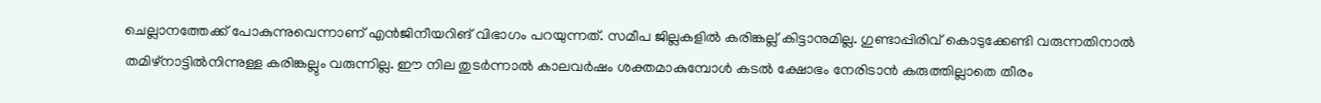ചെല്ലാനത്തേക്ക് പോകുന്നുവെന്നാണ് എൻജിനീയറിങ് വിഭാഗം പറയുന്നത്. സമീപ ജില്ലകളിൽ കരിങ്കല്ല് കിട്ടാനുമില്ല. ഗുണ്ടാപ്പിരിവ് കൊടുക്കേണ്ടി വരുന്നതിനാൽ തമിഴ്നാട്ടിൽനിന്നുള്ള കരിങ്കല്ലും വരുന്നില്ല. ഈ നില തുടർന്നാൽ കാലവർഷം ശക്തമാകുമ്പോൾ കടൽ ക്ഷോഭം നേരിടാൻ കരുത്തില്ലാതെ തീരം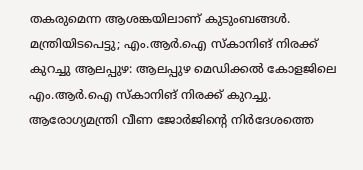തകരുമെന്ന ആശങ്കയിലാണ് കുടുംബങ്ങൾ. മന്ത്രിയിടപെട്ടു; എം.ആർ.ഐ സ്‌കാനിങ് നിരക്ക് കുറച്ചു ആലപ്പുഴ: ആലപ്പുഴ മെഡിക്കല്‍ കോളജിലെ എം.ആർ.ഐ സ്‌കാനിങ് നിരക്ക് കുറച്ചു. ആരോഗ്യമന്ത്രി വീണ ജോര്‍ജിന്റെ നിര്‍ദേശത്തെ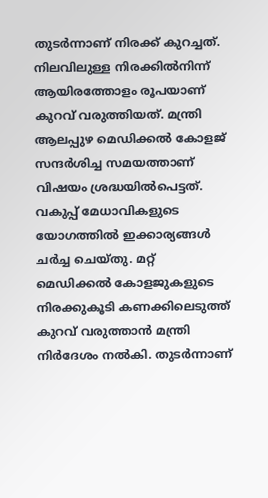തുടര്‍ന്നാണ് നിരക്ക് കുറച്ചത്. നിലവിലുള്ള നിരക്കില്‍നിന്ന് ആയിരത്തോളം രൂപയാണ് കുറവ് വരുത്തിയത്. മന്ത്രി ആലപ്പുഴ മെഡിക്കല്‍ കോളജ് സന്ദര്‍ശിച്ച സമയത്താണ് വിഷയം ശ്രദ്ധയിൽപെട്ടത്. വകുപ്പ് മേധാവികളുടെ യോഗത്തില്‍ ഇക്കാര്യങ്ങള്‍ ചര്‍ച്ച ചെയ്തു. മറ്റ് മെഡിക്കല്‍ കോളജുകളുടെ നിരക്കുകൂടി കണക്കിലെടുത്ത് കുറവ് വരുത്താന്‍ മന്ത്രി നിര്‍ദേശം നല്‍കി. തുടര്‍ന്നാണ്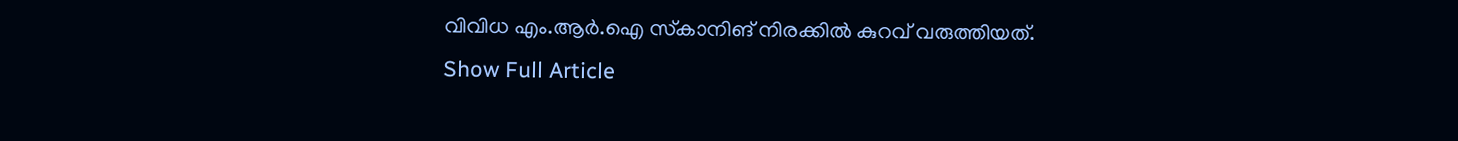വിവിധ എം.ആർ.ഐ സ്‌കാനിങ് നിരക്കില്‍ കുറവ് വരുത്തിയത്.
Show Full Article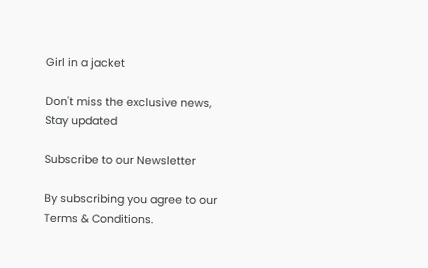Girl in a jacket

Don't miss the exclusive news, Stay updated

Subscribe to our Newsletter

By subscribing you agree to our Terms & Conditions.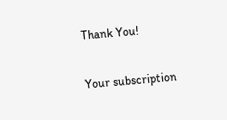Thank You!

Your subscription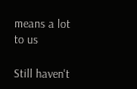means a lot to us

Still haven't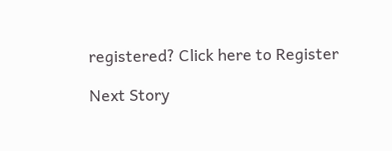registered? Click here to Register

Next Story